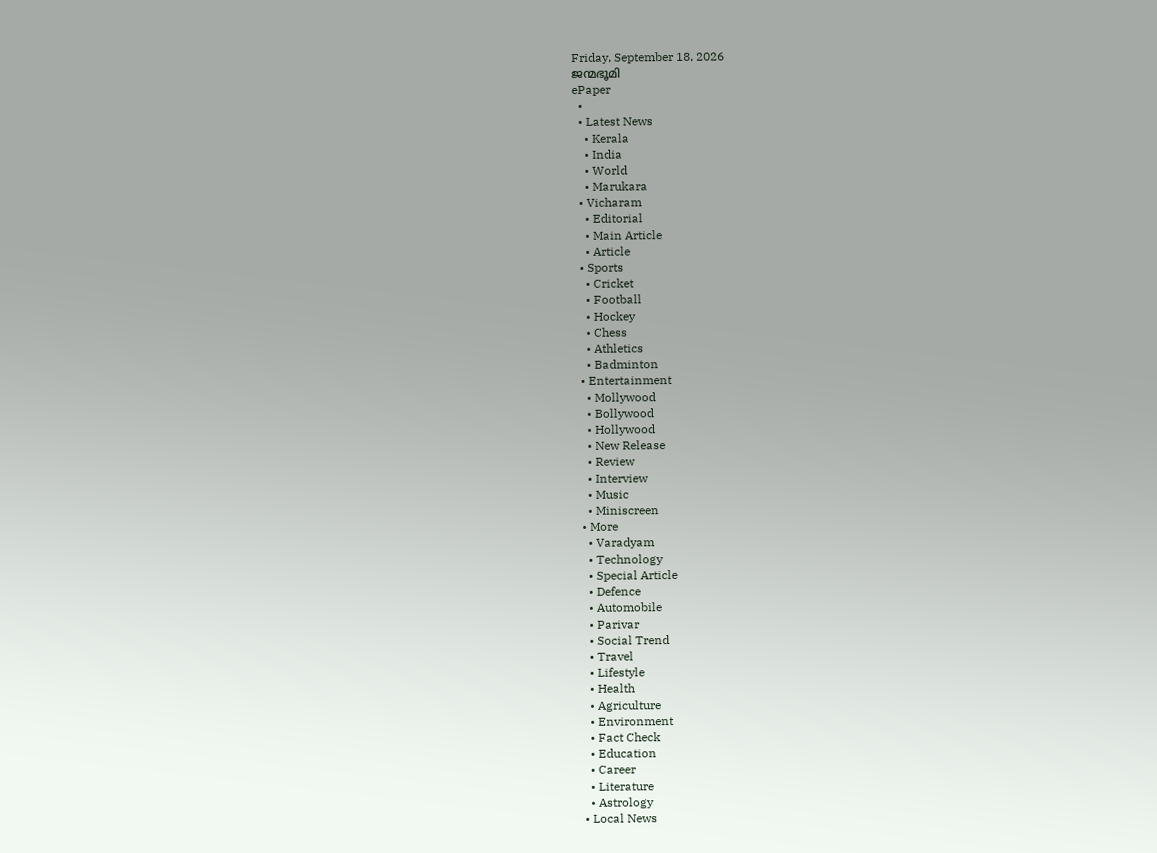Friday, September 18, 2026
ജന്മഭൂമി
ePaper
  •
  • Latest News
    • Kerala
    • India
    • World
    • Marukara
  • Vicharam
    • Editorial
    • Main Article
    • Article
  • Sports
    • Cricket
    • Football
    • Hockey
    • Chess
    • Athletics
    • Badminton
  • Entertainment
    • Mollywood
    • Bollywood
    • Hollywood
    • New Release
    • Review
    • Interview
    • Music
    • Miniscreen
  • More
    • Varadyam
    • Technology
    • Special Article
    • Defence
    • Automobile
    • Parivar
    • Social Trend
    • Travel
    • Lifestyle
    • Health
    • Agriculture
    • Environment
    • Fact Check
    • Education
    • Career
    • Literature
    • Astrology
  • Local News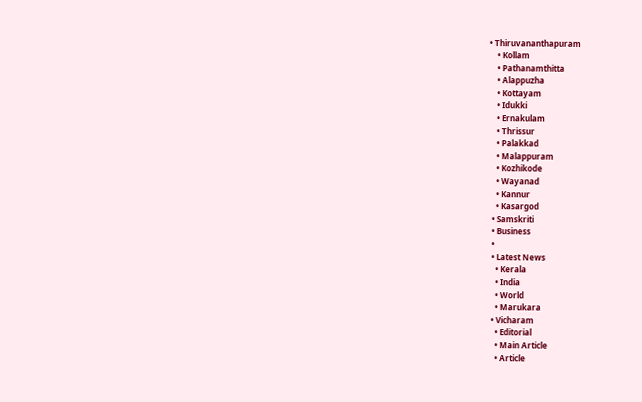• Thiruvananthapuram
    • Kollam
    • Pathanamthitta
    • Alappuzha
    • Kottayam
    • Idukki
    • Ernakulam
    • Thrissur
    • Palakkad
    • Malappuram
    • Kozhikode
    • Wayanad
    • Kannur
    • Kasargod
  • Samskriti
  • Business
  •
  • Latest News
    • Kerala
    • India
    • World
    • Marukara
  • Vicharam
    • Editorial
    • Main Article
    • Article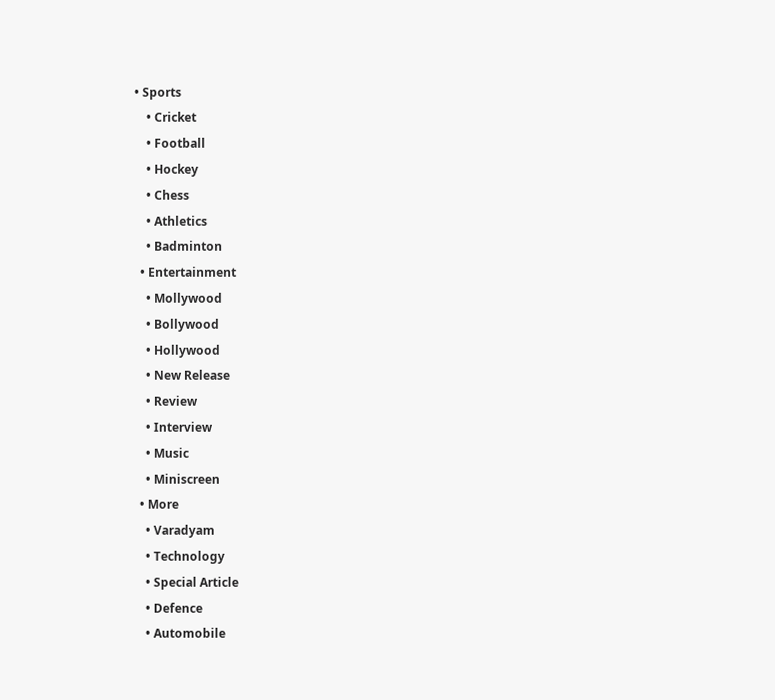• Sports
    • Cricket
    • Football
    • Hockey
    • Chess
    • Athletics
    • Badminton
  • Entertainment
    • Mollywood
    • Bollywood
    • Hollywood
    • New Release
    • Review
    • Interview
    • Music
    • Miniscreen
  • More
    • Varadyam
    • Technology
    • Special Article
    • Defence
    • Automobile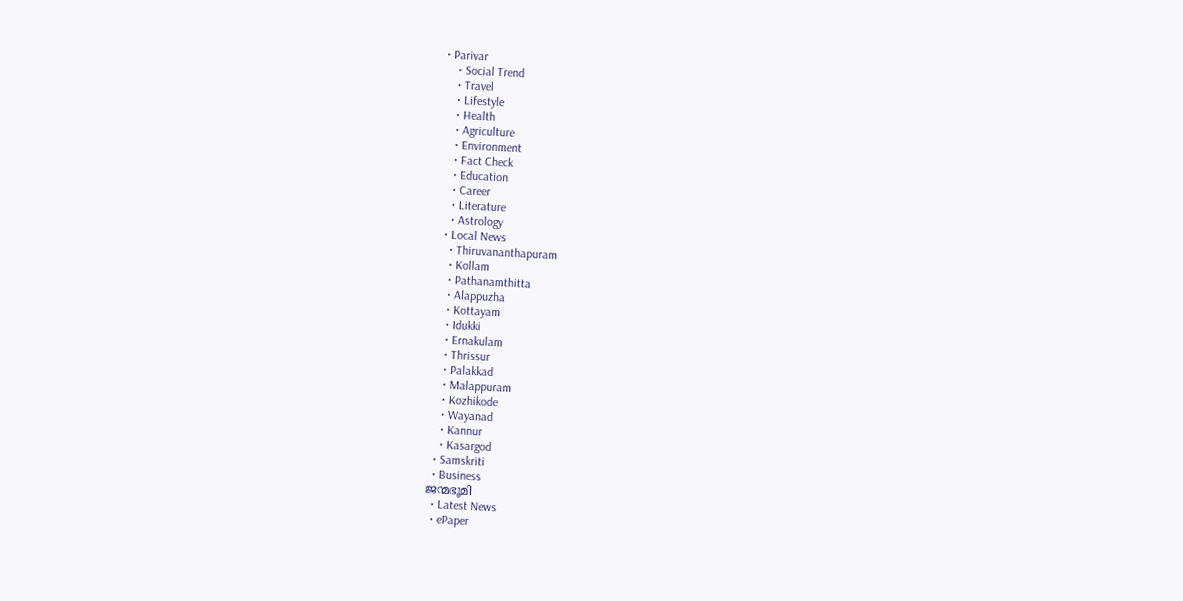• Parivar
    • Social Trend
    • Travel
    • Lifestyle
    • Health
    • Agriculture
    • Environment
    • Fact Check
    • Education
    • Career
    • Literature
    • Astrology
  • Local News
    • Thiruvananthapuram
    • Kollam
    • Pathanamthitta
    • Alappuzha
    • Kottayam
    • Idukki
    • Ernakulam
    • Thrissur
    • Palakkad
    • Malappuram
    • Kozhikode
    • Wayanad
    • Kannur
    • Kasargod
  • Samskriti
  • Business
ജന്മഭൂമി
  • Latest News
  • ePaper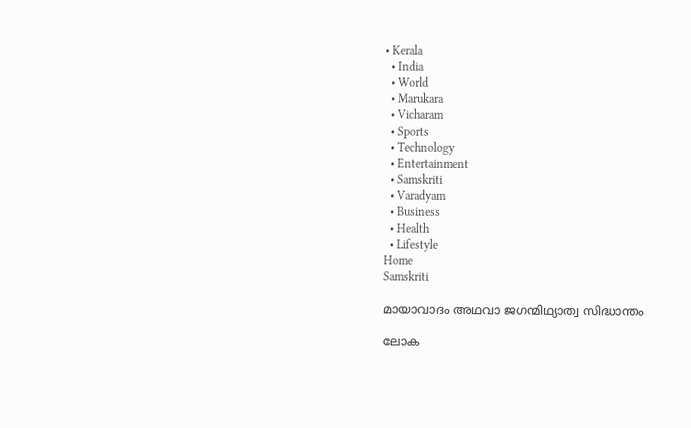• Kerala
  • India
  • World
  • Marukara
  • Vicharam
  • Sports
  • Technology
  • Entertainment
  • Samskriti
  • Varadyam
  • Business
  • Health
  • Lifestyle
Home
Samskriti

മായാവാദം അഥവാ ജഗന്മിഥ്യാത്വ സിദ്ധാന്തം

ലോക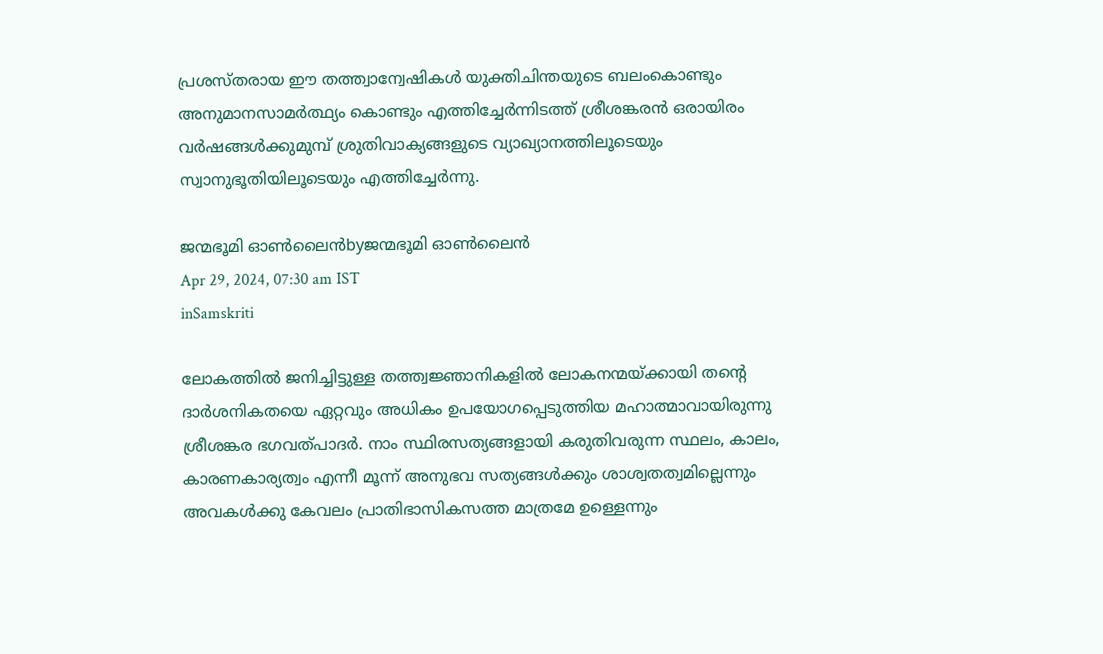പ്രശസ്തരായ ഈ തത്ത്വാന്വേഷികള്‍ യുക്തിചിന്തയുടെ ബലംകൊണ്ടും അനുമാനസാമര്‍ത്ഥ്യം കൊണ്ടും എത്തിച്ചേര്‍ന്നിടത്ത് ശ്രീശങ്കരന്‍ ഒരായിരം വര്‍ഷങ്ങള്‍ക്കുമുമ്പ് ശ്രുതിവാക്യങ്ങളുടെ വ്യാഖ്യാനത്തിലൂടെയും സ്വാനുഭൂതിയിലൂടെയും എത്തിച്ചേര്‍ന്നു.

ജന്മഭൂമി ഓണ്‍ലൈന്‍byജന്മഭൂമി ഓണ്‍ലൈന്‍
Apr 29, 2024, 07:30 am IST
inSamskriti

ലോകത്തില്‍ ജനിച്ചിട്ടുള്ള തത്ത്വജ്ഞാനികളില്‍ ലോകനന്മയ്‌ക്കായി തന്റെ ദാര്‍ശനികതയെ ഏറ്റവും അധികം ഉപയോഗപ്പെടുത്തിയ മഹാത്മാവായിരുന്നു ശ്രീശങ്കര ഭഗവത്പാദര്‍. നാം സ്ഥിരസത്യങ്ങളായി കരുതിവരുന്ന സ്ഥലം, കാലം, കാരണകാര്യത്വം എന്നീ മൂന്ന് അനുഭവ സത്യങ്ങള്‍ക്കും ശാശ്വതത്വമില്ലെന്നും അവകള്‍ക്കു കേവലം പ്രാതിഭാസികസത്ത മാത്രമേ ഉള്ളെന്നും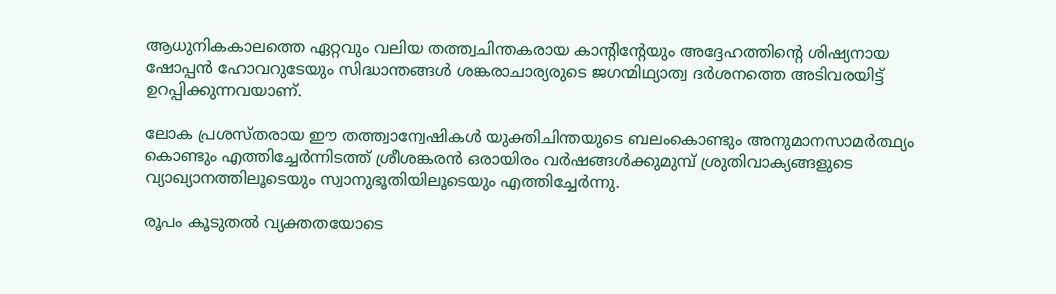ആധുനികകാലത്തെ ഏറ്റവും വലിയ തത്ത്വചിന്തകരായ കാന്റിന്റേയും അദ്ദേഹത്തിന്റെ ശിഷ്യനായ ഷോപ്പന്‍ ഹോവറുടേയും സിദ്ധാന്തങ്ങള്‍ ശങ്കരാചാര്യരുടെ ജഗന്മിഥ്യാത്വ ദര്‍ശനത്തെ അടിവരയിട്ട് ഉറപ്പിക്കുന്നവയാണ്.

ലോക പ്രശസ്തരായ ഈ തത്ത്വാന്വേഷികള്‍ യുക്തിചിന്തയുടെ ബലംകൊണ്ടും അനുമാനസാമര്‍ത്ഥ്യം കൊണ്ടും എത്തിച്ചേര്‍ന്നിടത്ത് ശ്രീശങ്കരന്‍ ഒരായിരം വര്‍ഷങ്ങള്‍ക്കുമുമ്പ് ശ്രുതിവാക്യങ്ങളുടെ വ്യാഖ്യാനത്തിലൂടെയും സ്വാനുഭൂതിയിലൂടെയും എത്തിച്ചേര്‍ന്നു.

രൂപം കൂടുതല്‍ വ്യക്തതയോടെ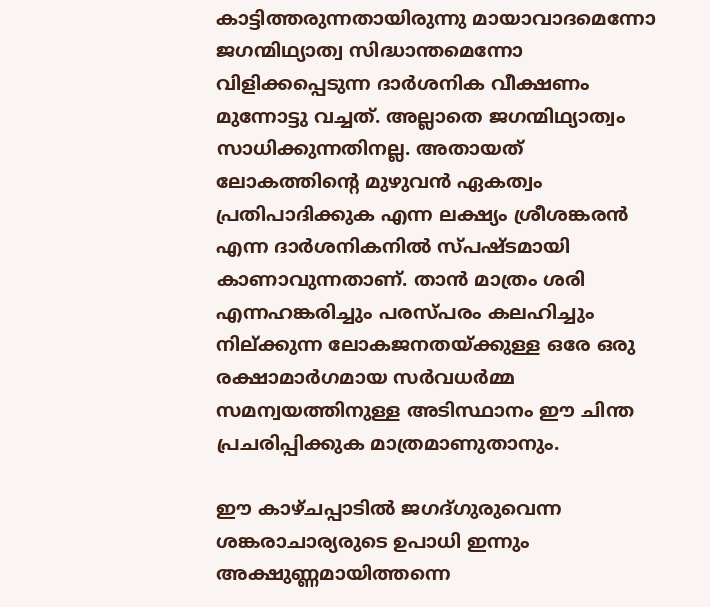കാട്ടിത്തരുന്നതായിരുന്നു മായാവാദമെന്നോ ജഗന്മിഥ്യാത്വ സിദ്ധാന്തമെന്നോ വിളിക്കപ്പെടുന്ന ദാര്‍ശനിക വീക്ഷണം മുന്നോട്ടു വച്ചത്. അല്ലാതെ ജഗന്മിഥ്യാത്വം സാധിക്കുന്നതിനല്ല. അതായത് ലോകത്തിന്റെ മുഴുവന്‍ ഏകത്വം പ്രതിപാദിക്കുക എന്ന ലക്ഷ്യം ശ്രീശങ്കരന്‍ എന്ന ദാര്‍ശനികനില്‍ സ്പഷ്ടമായി കാണാവുന്നതാണ്. താന്‍ മാത്രം ശരി എന്നഹങ്കരിച്ചും പരസ്പരം കലഹിച്ചും നില്ക്കുന്ന ലോകജനതയ്‌ക്കുള്ള ഒരേ ഒരു രക്ഷാമാര്‍ഗമായ സര്‍വധര്‍മ്മ സമന്വയത്തിനുള്ള അടിസ്ഥാനം ഈ ചിന്ത പ്രചരിപ്പിക്കുക മാത്രമാണുതാനും.

ഈ കാഴ്ചപ്പാടില്‍ ജഗദ്ഗുരുവെന്ന ശങ്കരാചാര്യരുടെ ഉപാധി ഇന്നും അക്ഷുണ്ണമായിത്തന്നെ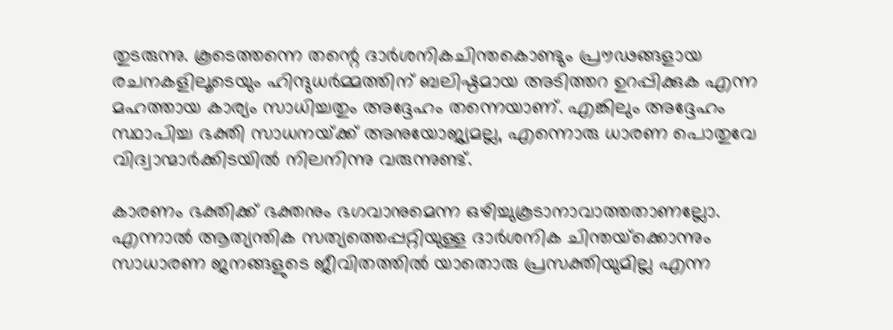തുടരുന്നു. കൂടെത്തന്നെ തന്റെ ദാര്‍ശനികചിന്തകൊണ്ടും പ്രൗഢങ്ങളായ രചനകളിലൂടെയും ഹിന്ദുധര്‍മ്മത്തിന് ബലിഷ്ഠമായ അടിത്തറ ഉറപ്പിക്കുക എന്ന മഹത്തായ കാര്യം സാധിച്ചതും അദ്ദേഹം തന്നെയാണ്. എങ്കിലും അദ്ദേഹം സ്ഥാപിച്ച ഭക്തി സാധനയ്‌ക്ക് അനുയോജ്യമല്ല, എന്നൊരു ധാരണ പൊതുവേ വിദ്വാന്മാര്‍ക്കിടയില്‍ നിലനിന്നു വരുന്നുണ്ട്.

കാരണം ഭക്തിക്ക് ഭക്തനും ഭഗവാനുമെന്ന ഒഴിച്ചുകൂടാനാവാത്തതാണല്ലോ. എന്നാല്‍ ആത്യന്തിക സത്യത്തെപ്പറ്റിയുള്ള ദാര്‍ശനിക ചിന്തയ്‌ക്കൊന്നും സാധാരണ ജനങ്ങളുടെ ജീവിതത്തില്‍ യാതൊരു പ്രസക്തിയുമില്ല എന്ന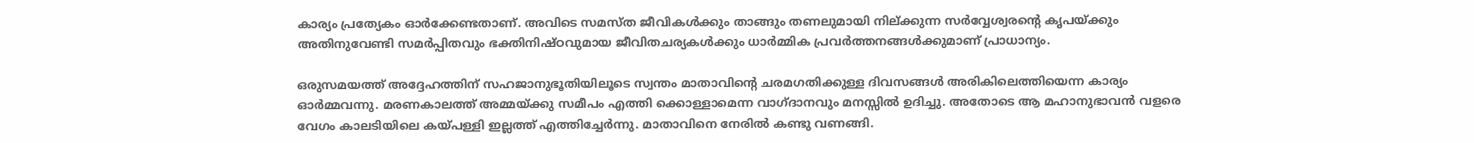കാര്യം പ്രത്യേകം ഓര്‍ക്കേണ്ടതാണ്. അവിടെ സമസ്ത ജീവികള്‍ക്കും താങ്ങും തണലുമായി നില്ക്കുന്ന സര്‍വ്വേശ്വരന്റെ കൃപയ്‌ക്കും അതിനുവേണ്ടി സമര്‍പ്പിതവും ഭക്തിനിഷ്ഠവുമായ ജീവിതചര്യകള്‍ക്കും ധാര്‍മ്മിക പ്രവര്‍ത്തനങ്ങള്‍ക്കുമാണ് പ്രാധാന്യം.

ഒരുസമയത്ത് അദ്ദേഹത്തിന് സഹജാനുഭൂതിയിലൂടെ സ്വന്തം മാതാവിന്റെ ചരമഗതിക്കുള്ള ദിവസങ്ങള്‍ അരികിലെത്തിയെന്ന കാര്യം ഓര്‍മ്മവന്നു. മരണകാലത്ത് അമ്മയ്‌ക്കു സമീപം എത്തി ക്കൊള്ളാമെന്ന വാഗ്ദാനവും മനസ്സില്‍ ഉദിച്ചു. അതോടെ ആ മഹാനുഭാവന്‍ വളരെ വേഗം കാലടിയിലെ കയ്‌പള്ളി ഇല്ലത്ത് എത്തിച്ചേര്‍ന്നു. മാതാവിനെ നേരില്‍ കണ്ടു വണങ്ങി.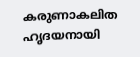കരുണാകലിത ഹൃദയനായി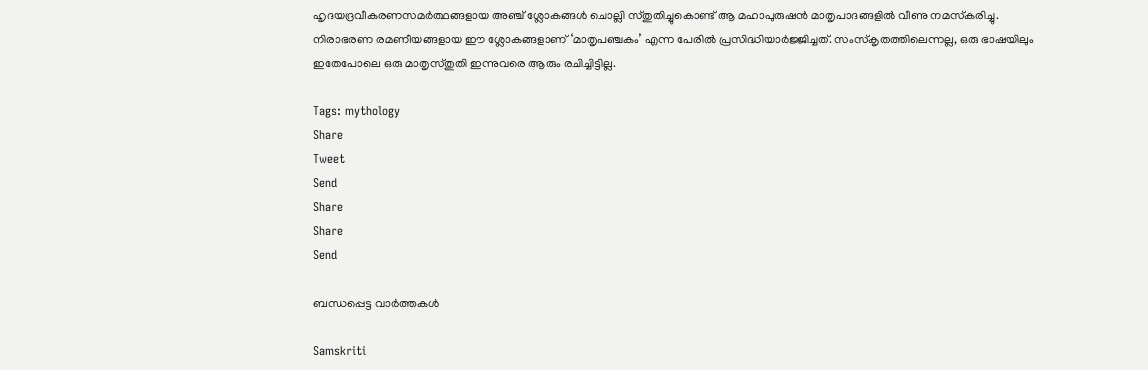ഹൃദയദ്രവീകരണസമര്‍ത്ഥങ്ങളായ അഞ്ച് ശ്ലോകങ്ങള്‍ ചൊല്ലി സ്തുതിച്ചുകൊണ്ട് ആ മഹാപുരുഷന്‍ മാതൃപാദങ്ങളില്‍ വീണു നമസ്‌കരിച്ചു. നിരാഭരണ രമണീയങ്ങളായ ഈ ശ്ലോകങ്ങളാണ് ‘മാതൃപഞ്ചകം’ എന്ന പേരില്‍ പ്രസിദ്ധിയാര്‍ജ്ജിച്ചത്. സംസ്‌കൃതത്തിലെന്നല്ല, ഒരു ഭാഷയിലും ഇതേപോലെ ഒരു മാതൃസ്തുതി ഇന്നുവരെ ആരും രചിച്ചിട്ടില്ല.

Tags: mythology
Share
Tweet
Send
Share
Share
Send

ബന്ധപ്പെട്ട വാര്‍ത്തകള്‍

Samskriti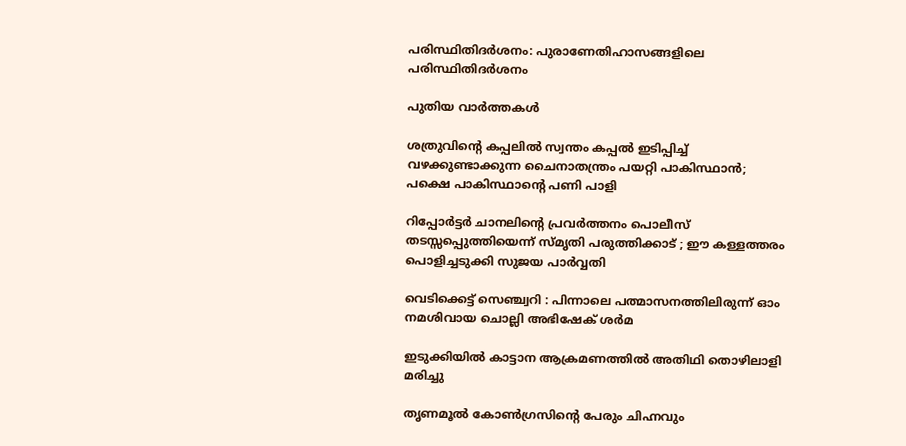പരിസ്ഥിതിദര്‍ശനം: പുരാണേതിഹാസങ്ങളിലെ പരിസ്ഥിതിദര്‍ശനം

പുതിയ വാര്‍ത്തകള്‍

ശത്രുവിന്റെ കപ്പലില്‍ സ്വന്തം കപ്പല്‍ ഇടിപ്പിച്ച് വഴക്കുണ്ടാക്കുന്ന ചൈനാതന്ത്രം പയറ്റി പാകിസ്ഥാന്‍; പക്ഷെ പാകിസ്ഥാന്റെ പണി പാളി

റിപ്പോര്‍ട്ടര്‍ ചാനലിന്റെ പ്രവര്‍ത്തനം പൊലീസ് തടസ്സപ്പെുത്തിയെന്ന് സ്മൃതി പരുത്തിക്കാട് ; ഈ കള്ളത്തരം പൊളിച്ചടുക്കി സുജയ പാര്‍വ്വതി

വെടിക്കെട്ട് സെഞ്ച്വറി : പിന്നാലെ പത്മാസനത്തിലിരുന്ന് ഓം നമശിവായ ചൊല്ലി അഭിഷേക് ശര്‍മ

ഇടുക്കിയില്‍ കാട്ടാന ആക്രമണത്തില്‍ അതിഥി തൊഴിലാളി മരിച്ചു

തൃണമൂല്‍ കോണ്‍ഗ്രസിന്റെ പേരും ചിഹ്നവും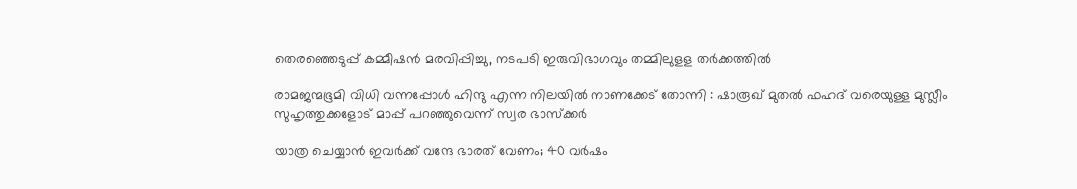തെരഞ്ഞെടുപ്പ് കമ്മീഷന്‍ മരവിപ്പിച്ചു, നടപടി ഇരുവിഭാഗവും തമ്മിലുളള തര്‍ക്കത്തില്‍

രാമജന്മഭൂമി വിധി വന്നപ്പോൾ ഹിന്ദു എന്ന നിലയിൽ നാണക്കേട് തോന്നി : ഷാരൂഖ് മുതൽ ഫഹദ് വരെയുള്ള മുസ്ലീം സുഹൃത്തുക്കളോട് മാപ്പ് പറഞ്ഞുവെന്ന് സ്വര ഭാസ്ക്കർ

യാത്ര ചെയ്യാന്‍ ഇവര്‍ക്ക് വന്ദേ ഭാരത് വേണം; 40 വര്‍ഷം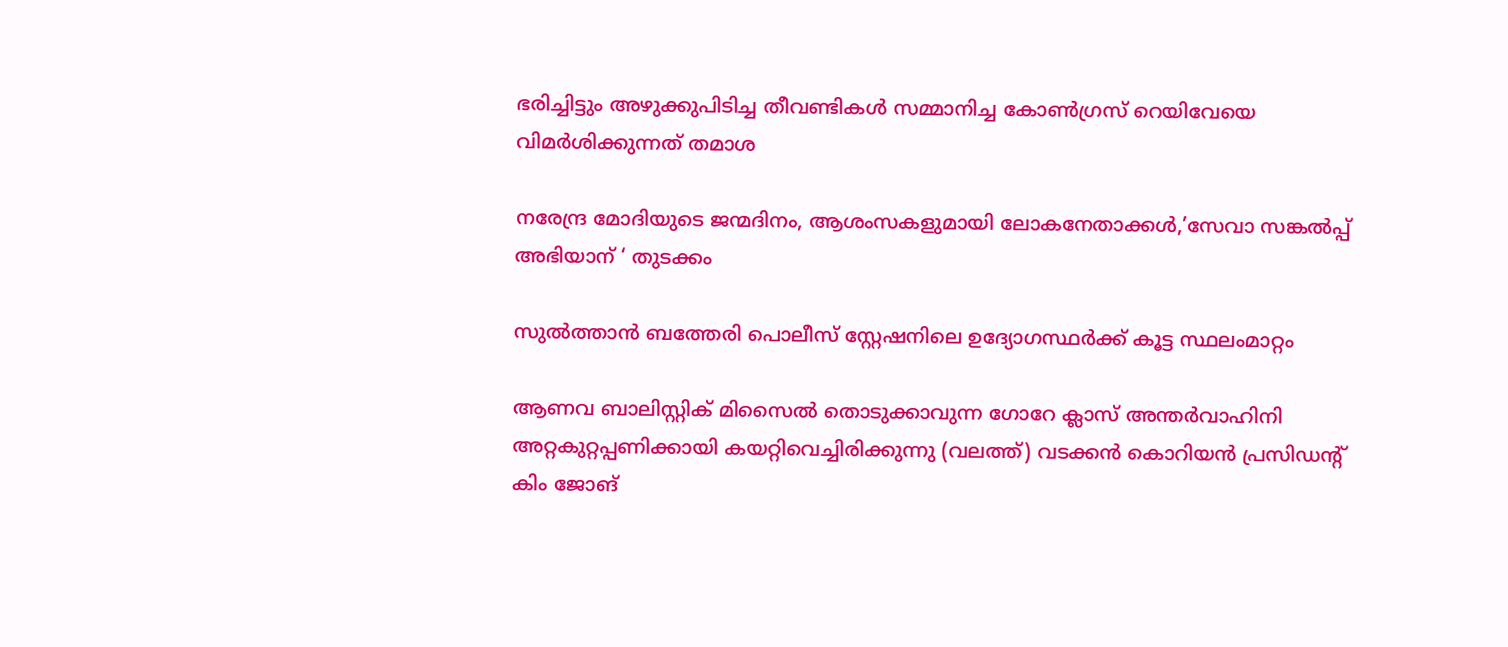ഭരിച്ചിട്ടും അഴുക്കുപിടിച്ച തീവണ്ടികള്‍ സമ്മാനിച്ച കോണ്‍ഗ്രസ് റെയിവേയെ വിമര്‍ശിക്കുന്നത് തമാശ

നരേന്ദ്ര മോദിയുടെ ജന്മദിനം, ആശംസകളുമായി ലോകനേതാക്കള്‍,’സേവാ സങ്കല്‍പ്പ് അഭിയാന് ‘ തുടക്കം

സുല്‍ത്താന്‍ ബത്തേരി പൊലീസ് സ്റ്റേഷനിലെ ഉദ്യോഗസ്ഥര്‍ക്ക് കൂട്ട സ്ഥലംമാറ്റം

ആണവ ബാലിസ്റ്റിക് മിസൈല്‍ തൊടുക്കാവുന്ന ഗോറേ ക്ലാസ് അന്തര്‍വാഹിനി അറ്റകുറ്റപ്പണിക്കായി കയറ്റിവെച്ചിരിക്കുന്നു (വലത്ത്) വടക്കന്‍ കൊറിയന്‍ പ്രസിഡന്‍റ് കിം ജോങ്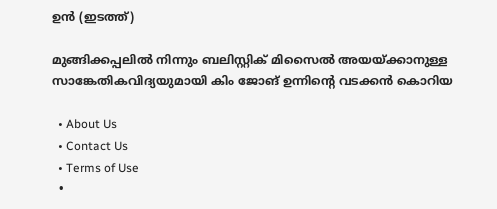ഉന്‍ (ഇടത്ത്)

മുങ്ങിക്കപ്പലില്‍ നിന്നും ബലിസ്റ്റിക് മിസൈല്‍ അയയ്‌ക്കാനുള്ള സാങ്കേതികവിദ്യയുമായി കിം ജോങ് ഉന്നിന്റെ വടക്കന്‍ കൊറിയ

  • About Us
  • Contact Us
  • Terms of Use
  •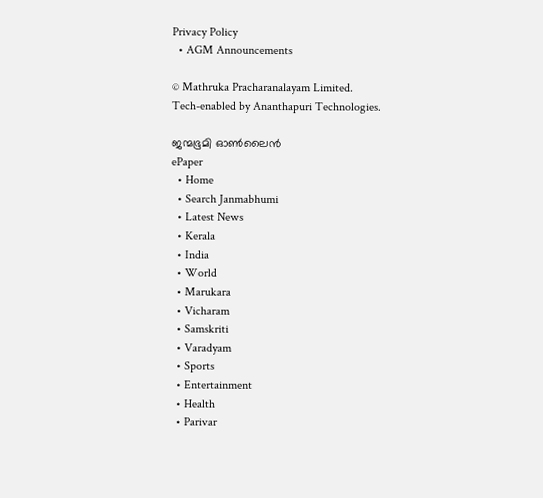Privacy Policy
  • AGM Announcements

© Mathruka Pracharanalayam Limited.
Tech-enabled by Ananthapuri Technologies.

ജന്മഭൂമി ഓണ്‍ലൈന്‍
ePaper
  • Home
  • Search Janmabhumi
  • Latest News
  • Kerala
  • India
  • World
  • Marukara
  • Vicharam
  • Samskriti
  • Varadyam
  • Sports
  • Entertainment
  • Health
  • Parivar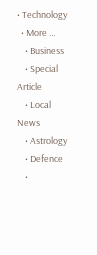• Technology
  • More …
    • Business
    • Special Article
    • Local News
    • Astrology
    • Defence
    •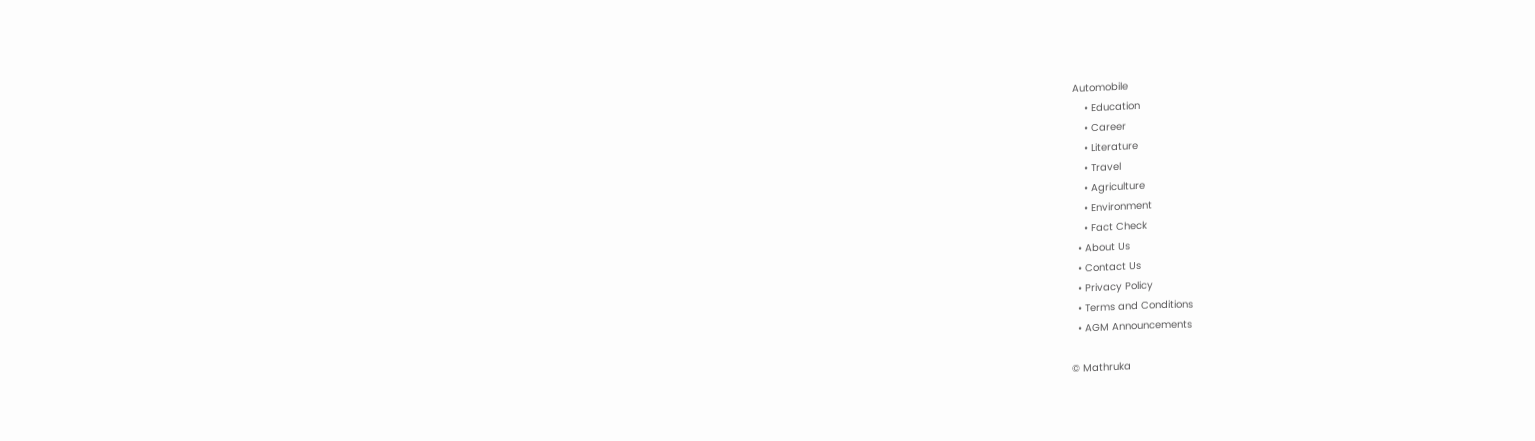Automobile
    • Education
    • Career
    • Literature
    • Travel
    • Agriculture
    • Environment
    • Fact Check
  • About Us
  • Contact Us
  • Privacy Policy
  • Terms and Conditions
  • AGM Announcements

© Mathruka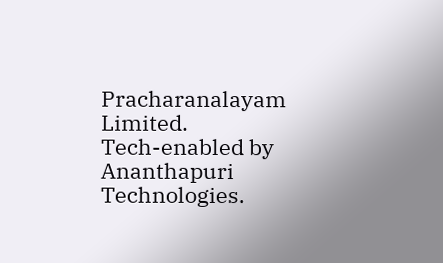Pracharanalayam Limited.
Tech-enabled by Ananthapuri Technologies.